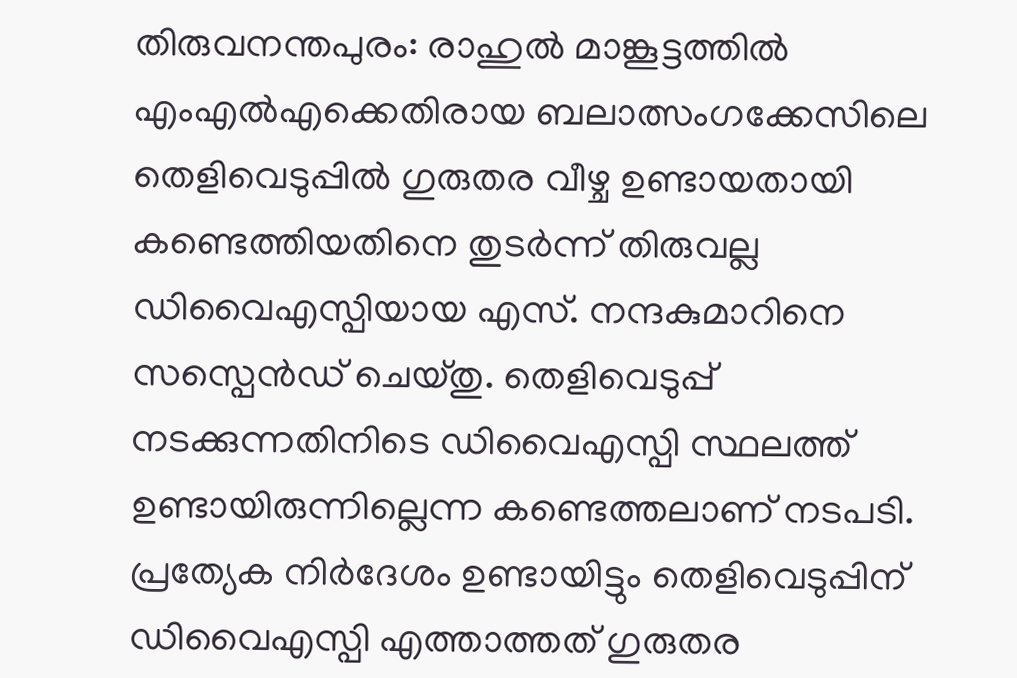തിരുവനന്തപുരം: രാഹുൽ മാങ്കൂട്ടത്തിൽ എംഎൽഎക്കെതിരായ ബലാത്സംഗക്കേസിലെ തെളിവെടുപ്പിൽ ഗുരുതര വീഴ്ച ഉണ്ടായതായി കണ്ടെത്തിയതിനെ തുടർന്ന് തിരുവല്ല ഡിവൈഎസ്പിയായ എസ്. നന്ദകുമാറിനെ സസ്പെൻഡ് ചെയ്തു. തെളിവെടുപ്പ് നടക്കുന്നതിനിടെ ഡിവൈഎസ്പി സ്ഥലത്ത് ഉണ്ടായിരുന്നില്ലെന്ന കണ്ടെത്തലാണ് നടപടി.
പ്രത്യേക നിർദേശം ഉണ്ടായിട്ടും തെളിവെടുപ്പിന് ഡിവൈഎസ്പി എത്താത്തത് ഗുരുതര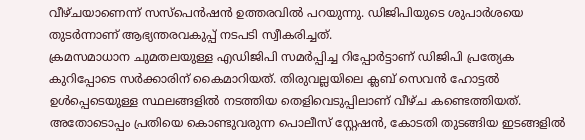വീഴ്ചയാണെന്ന് സസ്പെൻഷൻ ഉത്തരവിൽ പറയുന്നു. ഡിജിപിയുടെ ശുപാർശയെ തുടർന്നാണ് ആഭ്യന്തരവകുപ്പ് നടപടി സ്വീകരിച്ചത്.
ക്രമസമാധാന ചുമതലയുള്ള എഡിജിപി സമർപ്പിച്ച റിപ്പോർട്ടാണ് ഡിജിപി പ്രത്യേക കുറിപ്പോടെ സർക്കാരിന് കൈമാറിയത്. തിരുവല്ലയിലെ ക്ലബ് സെവൻ ഹോട്ടൽ ഉൾപ്പെടെയുള്ള സ്ഥലങ്ങളിൽ നടത്തിയ തെളിവെടുപ്പിലാണ് വീഴ്ച കണ്ടെത്തിയത്.
അതോടൊപ്പം പ്രതിയെ കൊണ്ടുവരുന്ന പൊലീസ് സ്റ്റേഷൻ, കോടതി തുടങ്ങിയ ഇടങ്ങളിൽ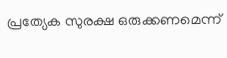പ്രത്യേക സുരക്ഷ ഒരുക്കണമെന്ന്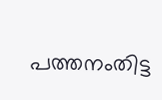പത്തനംതിട്ട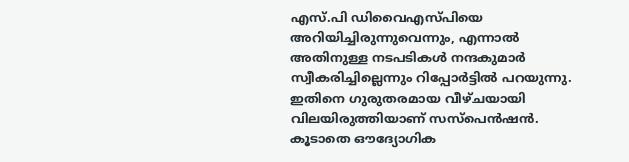എസ്.പി ഡിവൈഎസ്പിയെ അറിയിച്ചിരുന്നുവെന്നും, എന്നാൽ അതിനുള്ള നടപടികൾ നന്ദകുമാർ സ്വീകരിച്ചില്ലെന്നും റിപ്പോർട്ടിൽ പറയുന്നു. ഇതിനെ ഗുരുതരമായ വീഴ്ചയായി വിലയിരുത്തിയാണ് സസ്പെൻഷൻ. കൂടാതെ ഔദ്യോഗിക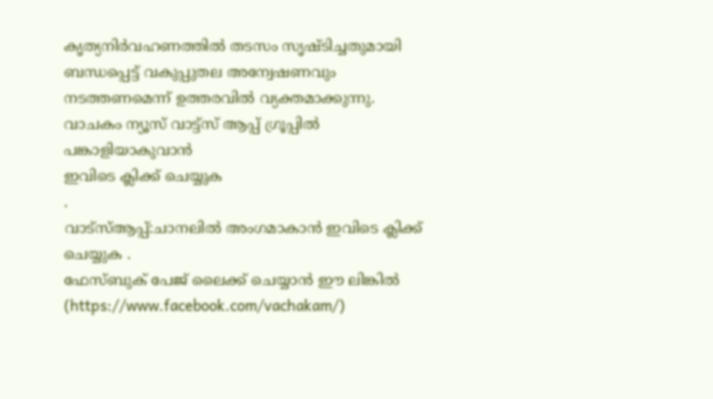കൃത്യനിർവഹണത്തിൽ തടസം സൃഷ്ടിച്ചതുമായി ബന്ധപ്പെട്ട് വകുപ്പുതല അന്വേഷണവും നടത്തണമെന്ന് ഉത്തരവിൽ വ്യക്തമാക്കുന്നു.
വാചകം ന്യൂസ് വാട്ട്സ് ആപ്പ് ഗ്രൂപ്പിൽ പങ്കാളിയാകുവാൻ
ഇവിടെ ക്ലിക്ക് ചെയ്യുക
.
വാട്സ്ആപ്പ്:ചാനലിൽ അംഗമാകാൻ ഇവിടെ ക്ലിക്ക് ചെയ്യുക .
ഫേസ്ബുക് പേജ് ലൈക്ക് ചെയ്യാൻ ഈ ലിങ്കിൽ (https://www.facebook.com/vachakam/)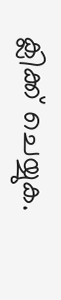ക്ലിക്ക് ചെയ്യുക.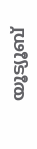യൂട്യൂബ്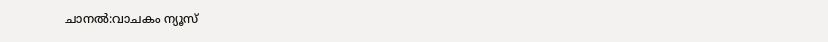ചാനൽ:വാചകം ന്യൂസ്